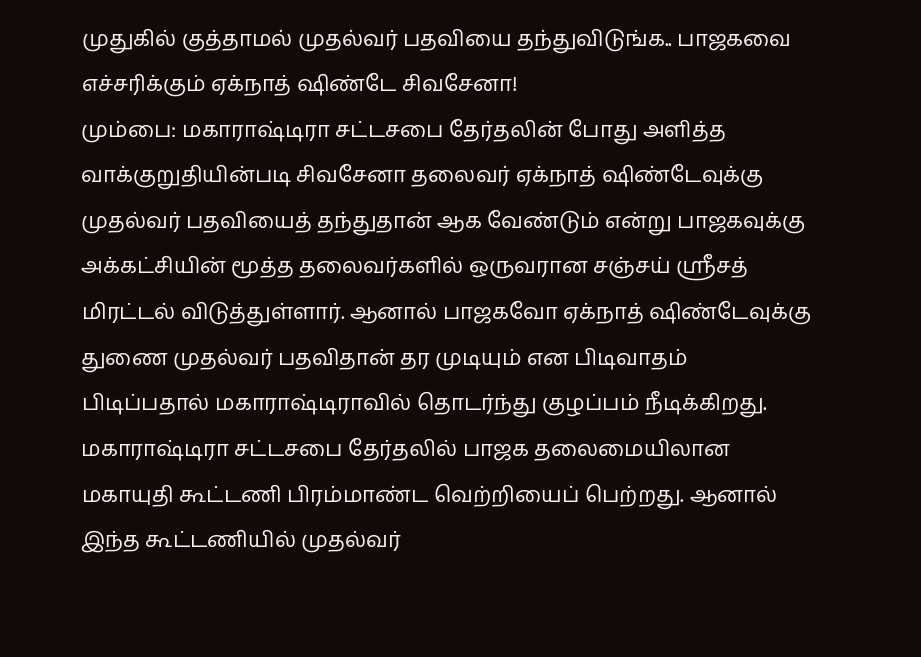முதுகில் குத்தாமல் முதல்வர் பதவியை தந்துவிடுங்க.. பாஜகவை எச்சரிக்கும் ஏக்நாத் ஷிண்டே சிவசேனா!
மும்பை: மகாராஷ்டிரா சட்டசபை தேர்தலின் போது அளித்த வாக்குறுதியின்படி சிவசேனா தலைவர் ஏக்நாத் ஷிண்டேவுக்கு முதல்வர் பதவியைத் தந்துதான் ஆக வேண்டும் என்று பாஜகவுக்கு அக்கட்சியின் மூத்த தலைவர்களில் ஒருவரான சஞ்சய் ஶ்ரீசத் மிரட்டல் விடுத்துள்ளார். ஆனால் பாஜகவோ ஏக்நாத் ஷிண்டேவுக்கு துணை முதல்வர் பதவிதான் தர முடியும் என பிடிவாதம் பிடிப்பதால் மகாராஷ்டிராவில் தொடர்ந்து குழப்பம் நீடிக்கிறது.
மகாராஷ்டிரா சட்டசபை தேர்தலில் பாஜக தலைமையிலான மகாயுதி கூட்டணி பிரம்மாண்ட வெற்றியைப் பெற்றது. ஆனால் இந்த கூட்டணியில் முதல்வர்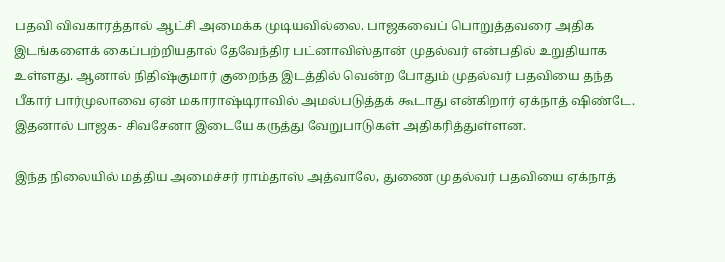பதவி விவகாரத்தால் ஆட்சி அமைக்க முடியவில்லை. பாஜகவைப் பொறுத்தவரை அதிக இடங்களைக் கைப்பற்றியதால் தேவேந்திர பட்னாவிஸ்தான் முதல்வர் என்பதில் உறுதியாக உள்ளது. ஆனால் நிதிஷ்குமார் குறைந்த இடத்தில் வென்ற போதும் முதல்வர் பதவியை தந்த பீகார் பார்முலாவை ஏன் மகாராஷ்டிராவில் அமல்படுத்தக் கூடாது என்கிறார் ஏக்நாத் ஷிண்டே. இதனால் பாஜக- சிவசேனா இடையே கருத்து வேறுபாடுகள் அதிகரித்துள்ளன.

இந்த நிலையில் மத்திய அமைச்சர் ராம்தாஸ் அத்வாலே, துணை முதல்வர் பதவியை ஏக்நாத்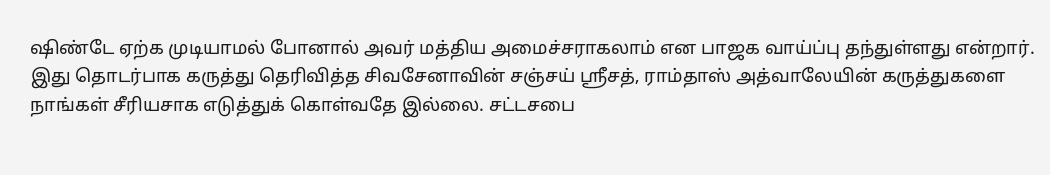ஷிண்டே ஏற்க முடியாமல் போனால் அவர் மத்திய அமைச்சராகலாம் என பாஜக வாய்ப்பு தந்துள்ளது என்றார்.
இது தொடர்பாக கருத்து தெரிவித்த சிவசேனாவின் சஞ்சய் ஶ்ரீசத், ராம்தாஸ் அத்வாலேயின் கருத்துகளை நாங்கள் சீரியசாக எடுத்துக் கொள்வதே இல்லை. சட்டசபை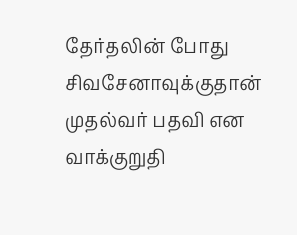தேர்தலின் போது சிவசேனாவுக்குதான் முதல்வர் பதவி என வாக்குறுதி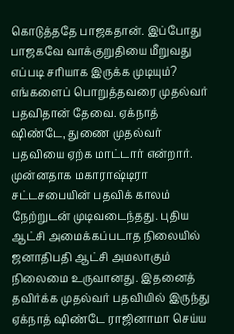கொடுத்ததே பாஜகதான். இப்போது பாஜகவே வாக்குறுதியை மீறுவது எப்படி சரியாக இருக்க முடியும்? எங்களைப் பொறுத்தவரை முதல்வர் பதவிதான் தேவை. ஏக்நாத் ஷிண்டே, துணை முதல்வர் பதவியை ஏற்க மாட்டார் என்றார்.
முன்னதாக மகாராஷ்டிரா சட்டசபையின் பதவிக் காலம் நேற்றுடன் முடிவடைந்தது. புதிய ஆட்சி அமைக்கப்படாத நிலையில் ஜனாதிபதி ஆட்சி அமலாகும் நிலைமை உருவானது. இதனைத் தவிர்க்க முதல்வர் பதவியில் இருந்து ஏக்நாத் ஷிண்டே ராஜினாமா செய்ய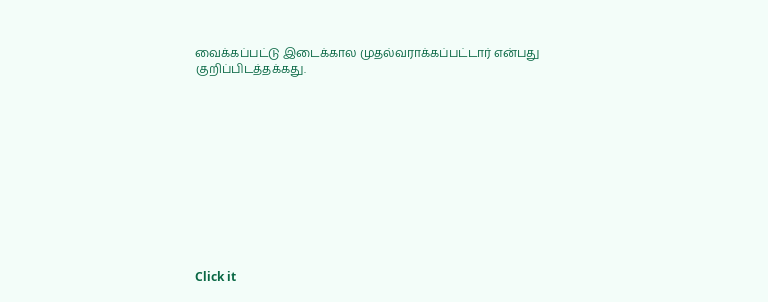வைக்கப்பட்டு இடைக்கால முதல்வராக்கப்பட்டார் என்பது குறிப்பிடத்தக்கது.












Click it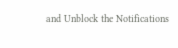and Unblock the Notifications